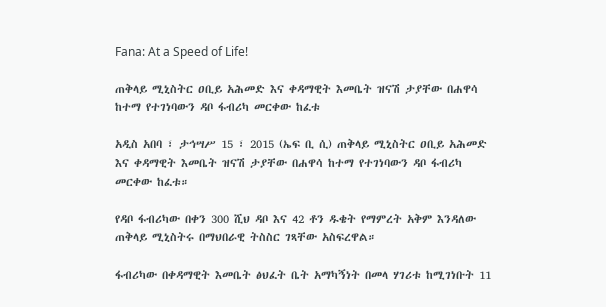Fana: At a Speed of Life!

ጠቅላይ ሚኒስትር ዐቢይ አሕመድ እና ቀዳማዊት እመቤት ዝናሽ ታያቸው በሐዋሳ ከተማ የተገነባውን ዳቦ ፋብሪካ መርቀው ከፈቱ

አዲስ አበባ ፣ ታኅሣሥ 15 ፣ 2015 (ኤፍ ቢ ሲ) ጠቅላይ ሚኒስትር ዐቢይ አሕመድ እና ቀዳማዊት እመቤት ዝናሽ ታያቸው በሐዋሳ ከተማ የተገነባውን ዳቦ ፋብሪካ መርቀው ከፈቱ።

የዳቦ ፋብሪካው በቀን 300 ሺህ ዳቦ እና 42 ቶን ዱቄት የማምረት አቅም እንዳለው ጠቅላይ ሚኒስትሩ በማህበራዊ ትስስር ገጻቸው አስፍረዋል።

ፋብሪካው በቀዳማዊት እመቤት ፅህፈት ቤት አማካኝነት በመላ ሃገሪቱ ከሚገነቡት 11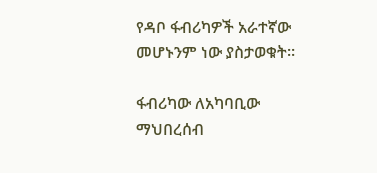የዳቦ ፋብሪካዎች አራተኛው መሆኑንም ነው ያስታወቁት።

ፋብሪካው ለአካባቢው ማህበረሰብ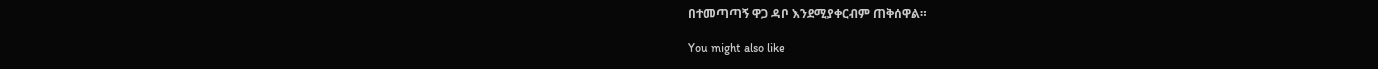በተመጣጣኝ ዋጋ ዳቦ እንደሚያቀርብም ጠቅሰዋል።

You might also like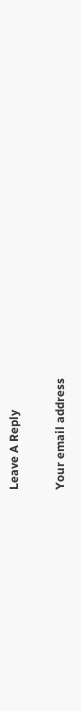Leave A Reply

Your email address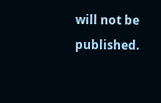will not be published.